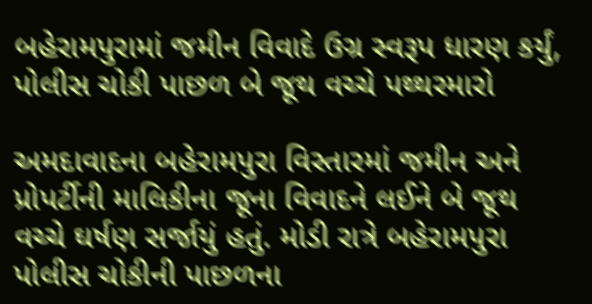બહેરામપુરામાં જમીન વિવાદે ઉગ્ર સ્વરૂપ ધારણ કર્યું, પોલીસ ચોકી પાછળ બે જૂથ વચ્ચે પથ્થરમારો

અમદાવાદના બહેરામપુરા વિસ્તારમાં જમીન અને પ્રોપર્ટીની માલિકીના જૂના વિવાદને લઈને બે જૂથ વચ્ચે ઘર્ષણ સર્જાયું હતું. મોડી રાત્રે બહેરામપુરા પોલીસ ચોકીની પાછળના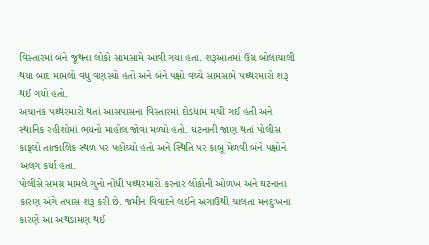વિસ્તારમાં બંને જૂથના લોકો સામસામે આવી ગયા હતા. શરૂઆતમાં ઉગ્ર બોલાચાલી થયા બાદ મામલો વધુ વણસ્યો હતો અને બંને પક્ષો વચ્ચે સામસામે પથ્થરમારો શરૂ થઈ ગયો હતો.
અચાનક પથ્થરમારો થતાં આસપાસના વિસ્તારમાં દોડધામ મચી ગઈ હતી અને સ્થાનિક રહીશોમાં ભયનો માહોલ જોવા મળ્યો હતો. ઘટનાની જાણ થતાં પોલીસ કાફલો તાત્કાલિક સ્થળ પર પહોંચ્યો હતો અને સ્થિતિ પર કાબૂ મેળવી બંને પક્ષોને અલગ કર્યા હતા.
પોલીસે સમગ્ર મામલે ગુનો નોંધી પથ્થરમારો કરનાર લોકોની ઓળખ અને ઘટનાના કારણ અંગે તપાસ શરૂ કરી છે. જમીન વિવાદને લઈને અગાઉથી ચાલતા મનદુઃખના કારણે આ અથડામણ થઈ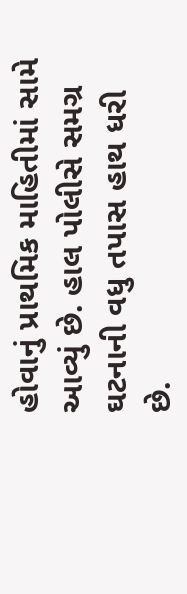હોવાનું પ્રાથમિક માહિતીમાં સામે આવ્યું છે. હાલ પોલીસે સમગ્ર ઘટનાની વધુ તપાસ હાથ ધરી છે.